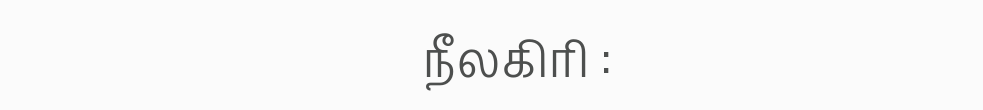நீலகிரி :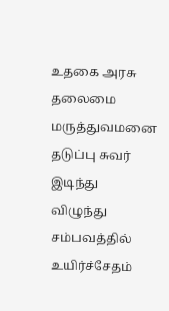உதகை அரசு தலைமை மருத்துவமனை தடுப்பு சுவர் இடிந்து விழுந்து சம்பவத்தில் உயிர்ச்சேதம்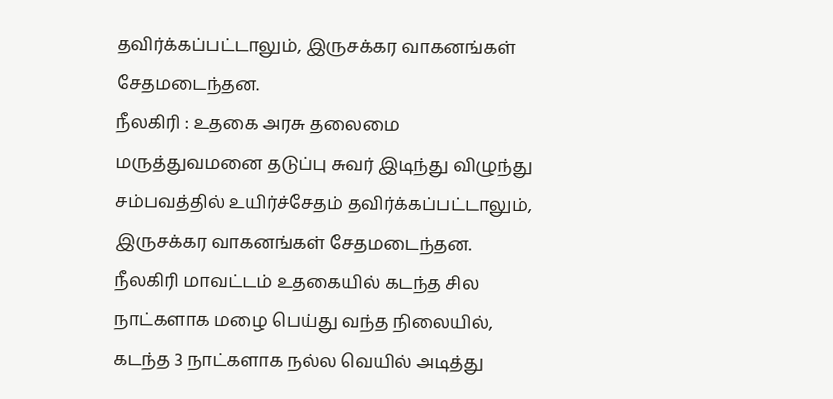தவிர்க்கப்பட்டாலும், இருசக்கர வாகனங்கள் சேதமடைந்தன.
நீலகிரி : உதகை அரசு தலைமை மருத்துவமனை தடுப்பு சுவர் இடிந்து விழுந்து சம்பவத்தில் உயிர்ச்சேதம் தவிர்க்கப்பட்டாலும், இருசக்கர வாகனங்கள் சேதமடைந்தன.
நீலகிரி மாவட்டம் உதகையில் கடந்த சில நாட்களாக மழை பெய்து வந்த நிலையில், கடந்த 3 நாட்களாக நல்ல வெயில் அடித்து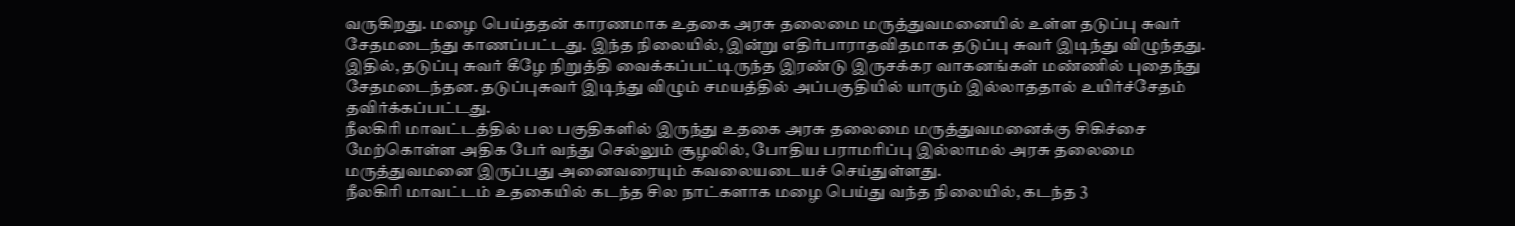வருகிறது. மழை பெய்ததன் காரணமாக உதகை அரசு தலைமை மருத்துவமனையில் உள்ள தடுப்பு சுவர் சேதமடைந்து காணப்பட்டது. இந்த நிலையில், இன்று எதிர்பாராதவிதமாக தடுப்பு சுவர் இடிந்து விழுந்தது. இதில், தடுப்பு சுவர் கீழே நிறுத்தி வைக்கப்பட்டிருந்த இரண்டு இருசக்கர வாகனங்கள் மண்ணில் புதைந்து சேதமடைந்தன. தடுப்புசுவர் இடிந்து விழும் சமயத்தில் அப்பகுதியில் யாரும் இல்லாததால் உயிர்ச்சேதம் தவிர்க்கப்பட்டது.
நீலகிரி மாவட்டத்தில் பல பகுதிகளில் இருந்து உதகை அரசு தலைமை மருத்துவமனைக்கு சிகிச்சை மேற்கொள்ள அதிக பேர் வந்து செல்லும் சூழலில், போதிய பராமரிப்பு இல்லாமல் அரசு தலைமை மருத்துவமனை இருப்பது அனைவரையும் கவலையடையச் செய்துள்ளது.
நீலகிரி மாவட்டம் உதகையில் கடந்த சில நாட்களாக மழை பெய்து வந்த நிலையில், கடந்த 3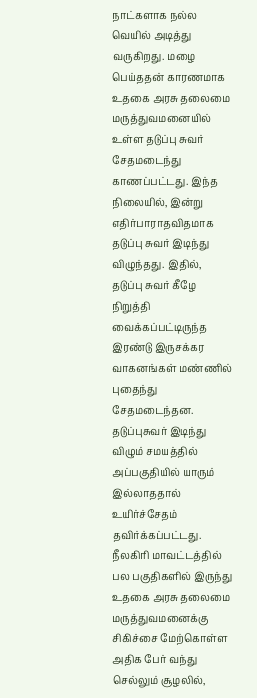நாட்களாக நல்ல வெயில் அடித்து வருகிறது. மழை பெய்ததன் காரணமாக உதகை அரசு தலைமை மருத்துவமனையில் உள்ள தடுப்பு சுவர் சேதமடைந்து காணப்பட்டது. இந்த நிலையில், இன்று எதிர்பாராதவிதமாக தடுப்பு சுவர் இடிந்து விழுந்தது. இதில், தடுப்பு சுவர் கீழே நிறுத்தி வைக்கப்பட்டிருந்த இரண்டு இருசக்கர வாகனங்கள் மண்ணில் புதைந்து சேதமடைந்தன. தடுப்புசுவர் இடிந்து விழும் சமயத்தில் அப்பகுதியில் யாரும் இல்லாததால் உயிர்ச்சேதம் தவிர்க்கப்பட்டது.
நீலகிரி மாவட்டத்தில் பல பகுதிகளில் இருந்து உதகை அரசு தலைமை மருத்துவமனைக்கு சிகிச்சை மேற்கொள்ள அதிக பேர் வந்து செல்லும் சூழலில்,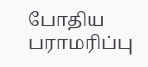போதிய பராமரிப்பு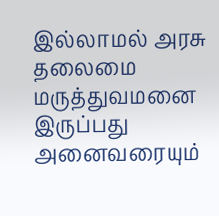இல்லாமல் அரசு தலைமை மருத்துவமனை இருப்பது அனைவரையும்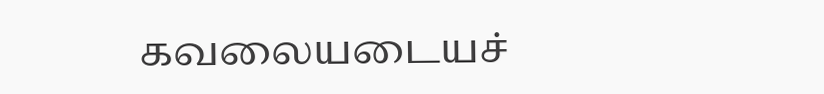கவலையடையச்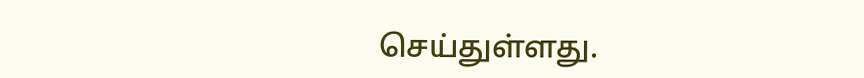செய்துள்ளது.